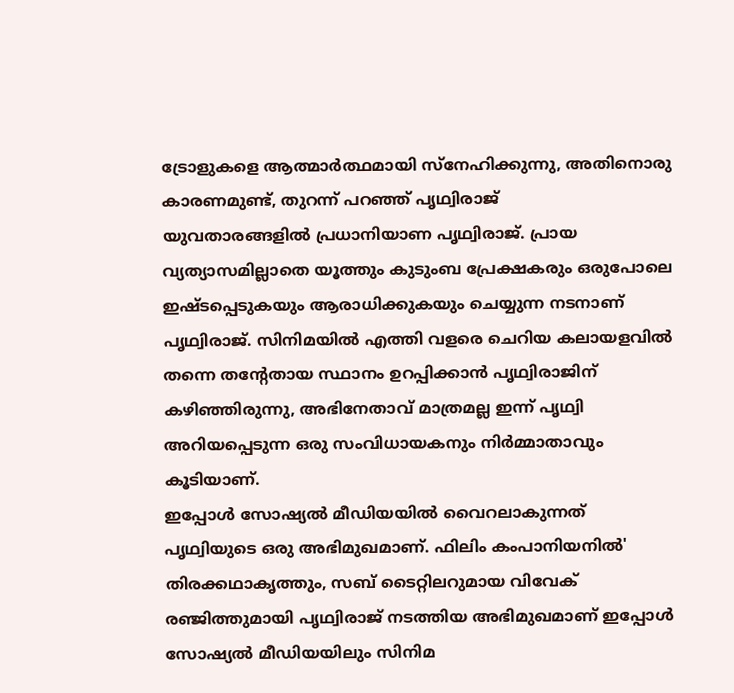ട്രോളുകളെ ആത്മാർത്ഥമായി സ്നേഹിക്കുന്നു, അതിനൊരു കാരണമുണ്ട്, തുറന്ന് പറഞ്ഞ് പൃഥ്വിരാജ്
യുവതാരങ്ങളിൽ പ്രധാനിയാണ പൃഥ്വിരാജ്. പ്രായ വ്യത്യാസമില്ലാതെ യൂത്തും കുടുംബ പ്രേക്ഷകരും ഒരുപോലെ ഇഷ്ടപ്പെടുകയും ആരാധിക്കുകയും ചെയ്യുന്ന നടനാണ് പൃഥ്വിരാജ്. സിനിമയിൽ എത്തി വളരെ ചെറിയ കലായളവിൽ തന്നെ തന്റേതായ സ്ഥാനം ഉറപ്പിക്കാൻ പൃഥ്വിരാജിന് കഴിഞ്ഞിരുന്നു, അഭിനേതാവ് മാത്രമല്ല ഇന്ന് പൃഥ്വി അറിയപ്പെടുന്ന ഒരു സംവിധായകനും നിർമ്മാതാവും കൂടിയാണ്.
ഇപ്പോൾ സോഷ്യൽ മീഡിയയിൽ വൈറലാകുന്നത് പൃഥ്വിയുടെ ഒരു അഭിമുഖമാണ്. ഫിലിം കംപാനിയനിൽ' തിരക്കഥാകൃത്തും, സബ് ടൈറ്റിലറുമായ വിവേക് രഞ്ജിത്തുമായി പൃഥ്വിരാജ് നടത്തിയ അഭിമുഖമാണ് ഇപ്പോൾ സോഷ്യൽ മീഡിയയിലും സിനിമ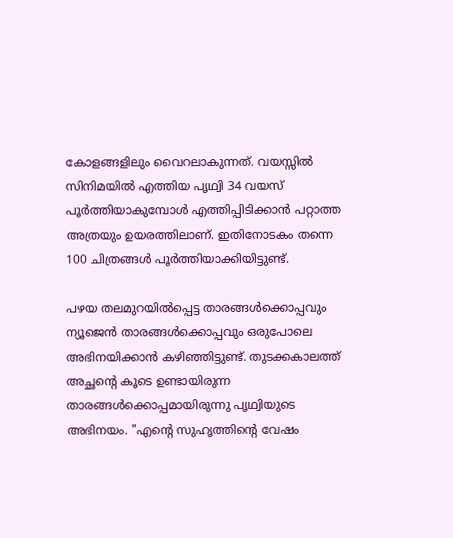കോളങ്ങളിലും വൈറലാകുന്നത്. വയസ്സിൽ സിനിമയിൽ എത്തിയ പൃഥ്വി 34 വയസ് പൂർത്തിയാകുമ്പോൾ എത്തിപ്പിടിക്കാൻ പറ്റാത്ത അത്രയും ഉയരത്തിലാണ്. ഇതിനോടകം തന്നെ 100 ചിത്രങ്ങൾ പൂർത്തിയാക്കിയിട്ടുണ്ട്.

പഴയ തലമുറയിൽപ്പെട്ട താരങ്ങൾക്കൊപ്പവും ന്യൂജെൻ താരങ്ങൾക്കൊപ്പവും ഒരുപോലെ അഭിനയിക്കാൻ കഴിഞ്ഞിട്ടുണ്ട്. തുടക്കകാലത്ത് അച്ഛന്റെ കൂടെ ഉണ്ടായിരുന്ന താരങ്ങൾക്കൊപ്പമായിരുന്നു പൃഥ്വിയുടെ അഭിനയം. "എന്റെ സുഹൃത്തിന്റെ വേഷം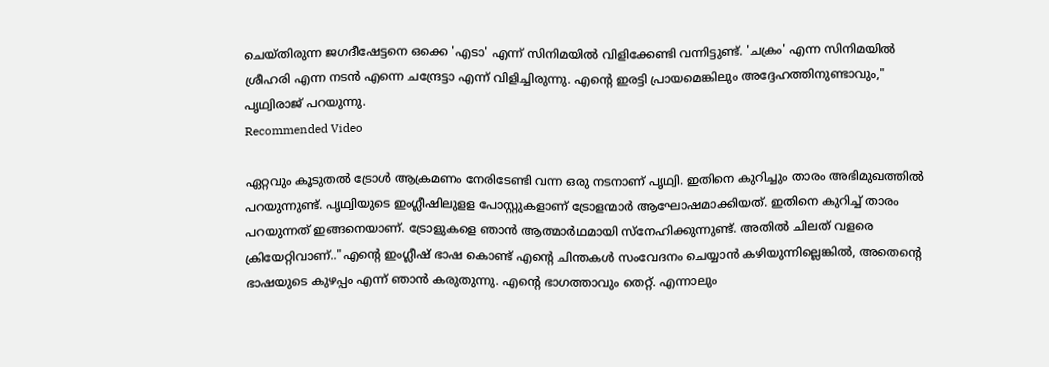ചെയ്തിരുന്ന ജഗദീഷേട്ടനെ ഒക്കെ 'എടാ' എന്ന് സിനിമയിൽ വിളിക്കേണ്ടി വന്നിട്ടുണ്ട്. 'ചക്രം' എന്ന സിനിമയിൽ ശ്രീഹരി എന്ന നടൻ എന്നെ ചന്ദ്രേട്ടാ എന്ന് വിളിച്ചിരുന്നു. എന്റെ ഇരട്ടി പ്രായമെങ്കിലും അദ്ദേഹത്തിനുണ്ടാവും," പൃഥ്വിരാജ് പറയുന്നു.
Recommended Video

ഏറ്റവും കൂടുതൽ ട്രോൾ ആക്രമണം നേരിടേണ്ടി വന്ന ഒരു നടനാണ് പൃഥ്വി. ഇതിനെ കുറിച്ചും താരം അഭിമുഖത്തിൽ പറയുന്നുണ്ട്. പൃഥ്വിയുടെ ഇംഗ്ലീഷിലുളള പോസ്റ്റുകളാണ് ട്രോളന്മാർ ആഘോഷമാക്കിയത്. ഇതിനെ കുറിച്ച് താരം പറയുന്നത് ഇങ്ങനെയാണ്. ട്രോളുകളെ ഞാൻ ആത്മാർഥമായി സ്നേഹിക്കുന്നുണ്ട്. അതിൽ ചിലത് വളരെ ക്രിയേറ്റിവാണ്.."എന്റെ ഇംഗ്ലീഷ് ഭാഷ കൊണ്ട് എന്റെ ചിന്തകൾ സംവേദനം ചെയ്യാൻ കഴിയുന്നില്ലെങ്കിൽ, അതെന്റെ ഭാഷയുടെ കുഴപ്പം എന്ന് ഞാൻ കരുതുന്നു. എന്റെ ഭാഗത്താവും തെറ്റ്. എന്നാലും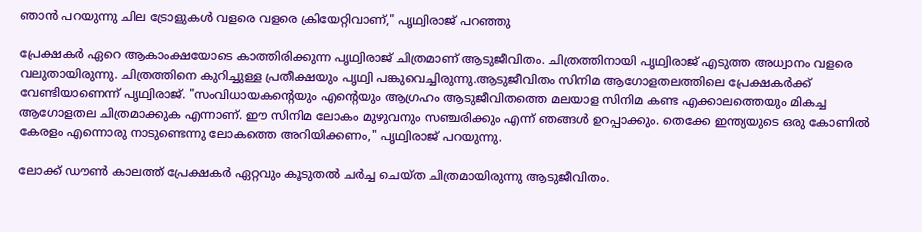ഞാൻ പറയുന്നു ചില ട്രോളുകൾ വളരെ വളരെ ക്രിയേറ്റിവാണ്," പൃഥ്വിരാജ് പറഞ്ഞു

പ്രേക്ഷകർ ഏറെ ആകാംക്ഷയോടെ കാത്തിരിക്കുന്ന പൃഥ്വിരാജ് ചിത്രമാണ് ആടുജീവിതം. ചിത്രത്തിനായി പൃഥ്വിരാജ് എടുത്ത അധ്വാനം വളരെ വലുതായിരുന്നു. ചിത്രത്തിനെ കുറിച്ചുള്ള പ്രതീക്ഷയും പൃഥ്വി പങ്കുവെച്ചിരുന്നു.ആടുജീവിതം സിനിമ ആഗോളതലത്തിലെ പ്രേക്ഷകർക്ക് വേണ്ടിയാണെന്ന് പൃഥ്വിരാജ്. "സംവിധായകന്റെയും എന്റെയും ആഗ്രഹം ആടുജീവിതത്തെ മലയാള സിനിമ കണ്ട എക്കാലത്തെയും മികച്ച ആഗോളതല ചിത്രമാക്കുക എന്നാണ്. ഈ സിനിമ ലോകം മുഴുവനും സഞ്ചരിക്കും എന്ന് ഞങ്ങൾ ഉറപ്പാക്കും. തെക്കേ ഇന്ത്യയുടെ ഒരു കോണിൽ കേരളം എന്നൊരു നാടുണ്ടെന്നു ലോകത്തെ അറിയിക്കണം," പൃഥ്വിരാജ് പറയുന്നു.

ലോക്ക് ഡൗൺ കാലത്ത് പ്രേക്ഷകർ ഏറ്റവും കൂടുതൽ ചർച്ച ചെയ്ത ചിത്രമായിരുന്നു ആടുജീവിതം.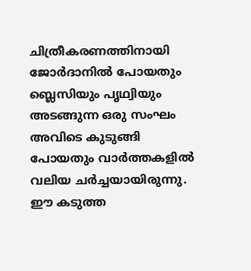ചിത്രീകരണത്തിനായി ജോർദാനിൽ പോയതും ബ്ലെസിയും പൃഥ്വിയും അടങ്ങുന്ന ഒരു സംഘം അവിടെ കുടുങ്ങി പോയതും വാർത്തകളിൽ വലിയ ചർച്ചയായിരുന്നു. ഈ കടുത്ത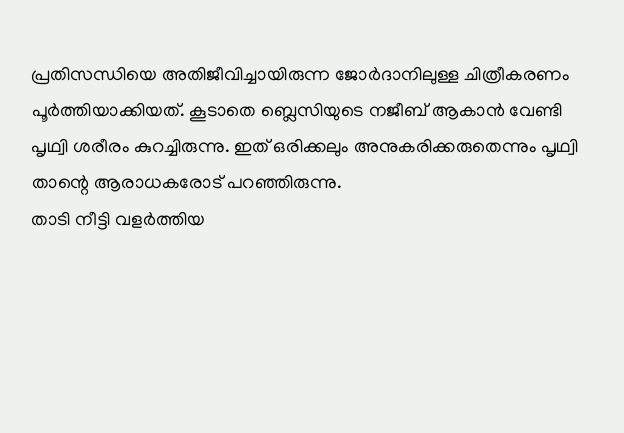പ്രതിസന്ധിയെ അതിജീവിച്ചായിരുന്ന ജോർദാനിലുള്ള ചിത്രീകരണം പൂർത്തിയാക്കിയത്. കൂടാതെ ബ്ലെസിയുടെ നജീബ് ആകാൻ വേണ്ടി പൃഥ്വി ശരീരം കുറച്ചിരുന്നു. ഇത് ഒരിക്കലും അനുകരിക്കരുതെന്നും പൃഥ്വി താന്റെ ആരാധകരോട് പറഞ്ഞിരുന്നു.
താടി നീട്ടി വളർത്തിയ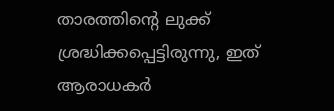താരത്തിന്റെ ലുക്ക് ശ്രദ്ധിക്കപ്പെട്ടിരുന്നു, ഇത് ആരാധകർ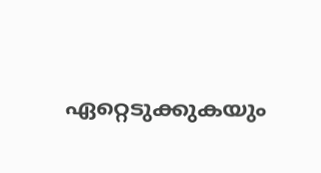ഏറ്റെടുക്കുകയും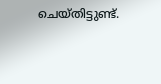ചെയ്തിട്ടുണ്ട്.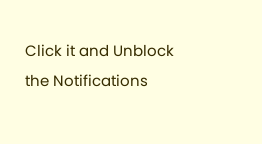Click it and Unblock the Notifications